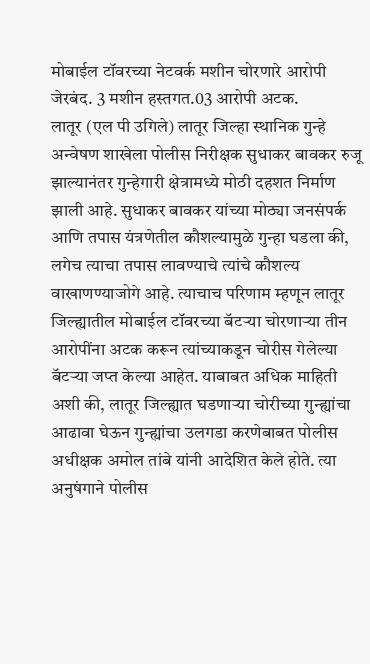मोबाईल टॉवरच्या नेटवर्क मशीन चोरणारे आरोपी जेरबंद. 3 मशीन हस्तगत.03 आरोपी अटक.
लातूर (एल पी उगिले) लातूर जिल्हा स्थानिक गुन्हे अन्वेषण शाखेला पोलीस निरीक्षक सुधाकर बावकर रुजू झाल्यानंतर गुन्हेगारी क्षेत्रामध्ये मोठी दहशत निर्माण झाली आहे. सुधाकर बावकर यांच्या मोठ्या जनसंपर्क आणि तपास यंत्रणेतील कौशल्यामुळे गुन्हा घडला की, लगेच त्याचा तपास लावण्याचे त्यांचे कौशल्य वाखाणण्याजोगे आहे. त्याचाच परिणाम म्हणून लातूर जिल्ह्यातील मोबाईल टॉवरच्या बॅटऱ्या चोरणाऱ्या तीन आरोपींना अटक करून त्यांच्याकडून चोरीस गेलेल्या बॅटऱ्या जप्त केल्या आहेत. याबाबत अधिक माहिती अशी की, लातूर जिल्ह्यात घडणाऱ्या चोरीच्या गुन्ह्यांचा आढावा घेऊन गुन्ह्यांचा उलगडा करणेबाबत पोलीस अधीक्षक अमोल तांबे यांनी आदेशित केले होते. त्या अनुषंगाने पोलीस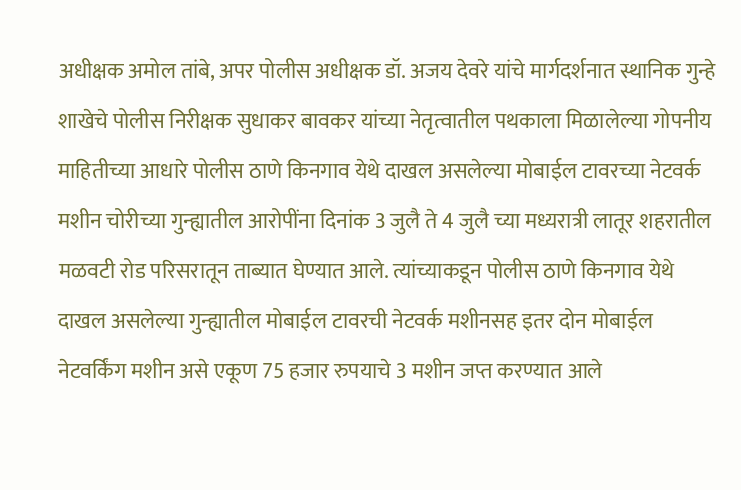अधीक्षक अमोल तांबे, अपर पोलीस अधीक्षक डॉ. अजय देवरे यांचे मार्गदर्शनात स्थानिक गुन्हे शाखेचे पोलीस निरीक्षक सुधाकर बावकर यांच्या नेतृत्वातील पथकाला मिळालेल्या गोपनीय माहितीच्या आधारे पोलीस ठाणे किनगाव येथे दाखल असलेल्या मोबाईल टावरच्या नेटवर्क मशीन चोरीच्या गुन्ह्यातील आरोपींना दिनांक 3 जुलै ते 4 जुलै च्या मध्यरात्री लातूर शहरातील मळवटी रोड परिसरातून ताब्यात घेण्यात आले. त्यांच्याकडून पोलीस ठाणे किनगाव येथे दाखल असलेल्या गुन्ह्यातील मोबाईल टावरची नेटवर्क मशीनसह इतर दोन मोबाईल नेटवर्किंग मशीन असे एकूण 75 हजार रुपयाचे 3 मशीन जप्त करण्यात आले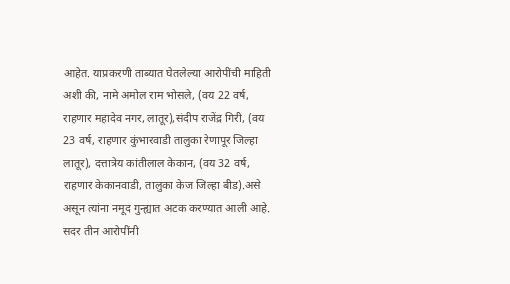आहेत. याप्रकरणी ताब्यात घेतलेल्या आरोपींची माहिती अशी की, नामे अमोल राम भोसले, (वय 22 वर्ष, राहणार महादेव नगर, लातूर),संदीप राजेंद्र गिरी, (वय 23 वर्ष, राहणार कुंभारवाडी तालुका रेणापूर जिल्हा लातूर), दत्तात्रेय कांतीलाल केकान, (वय 32 वर्ष, राहणार केकानवाडी, तालुका केज जिल्हा बीड).असे असून त्यांना नमूद गुन्ह्यात अटक करण्यात आली आहे. सदर तीन आरोपींनी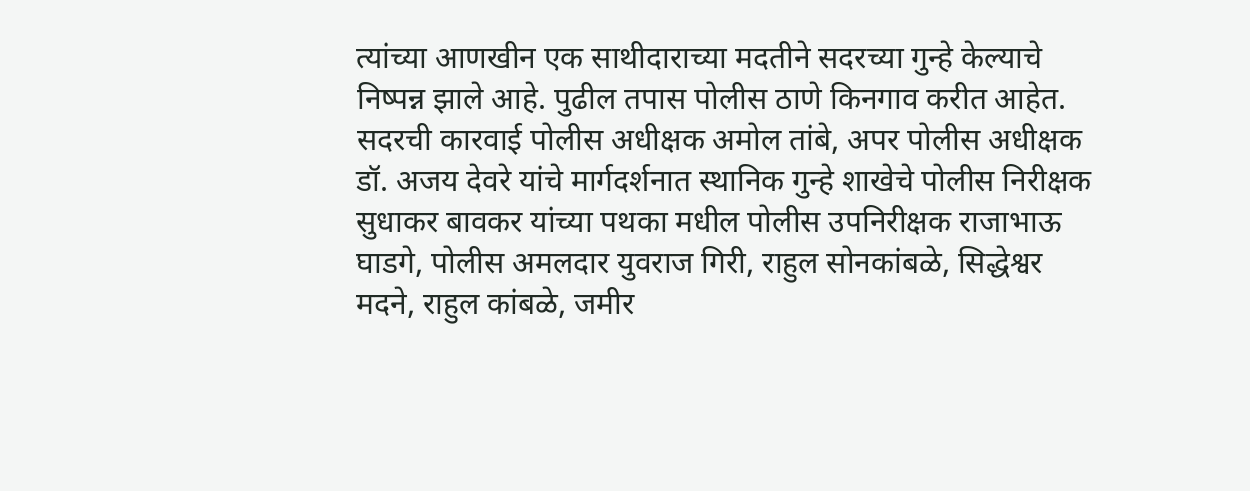त्यांच्या आणखीन एक साथीदाराच्या मदतीने सदरच्या गुन्हे केल्याचे निष्पन्न झाले आहे. पुढील तपास पोलीस ठाणे किनगाव करीत आहेत.
सदरची कारवाई पोलीस अधीक्षक अमोल तांबे, अपर पोलीस अधीक्षक डॉ. अजय देवरे यांचे मार्गदर्शनात स्थानिक गुन्हे शाखेचे पोलीस निरीक्षक सुधाकर बावकर यांच्या पथका मधील पोलीस उपनिरीक्षक राजाभाऊ घाडगे, पोलीस अमलदार युवराज गिरी, राहुल सोनकांबळे, सिद्धेश्वर मदने, राहुल कांबळे, जमीर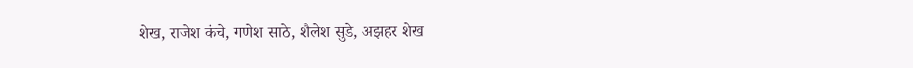शेख, राजेश कंचे, गणेश साठे, शैलेश सुडे, अझहर शेख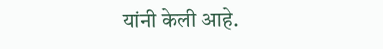यांनी केली आहे.